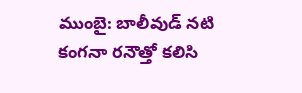ముంబై: బాలీవుడ్ నటి కంగనా రనౌత్తో కలిసి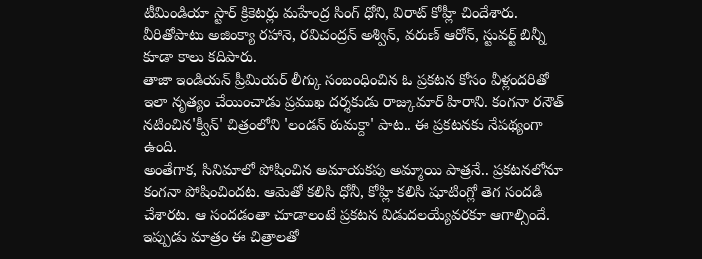టీమిండియా స్టార్ క్రికెటర్లు మహేంద్ర సింగ్ ధోని, విరాట్ కోహ్లీ చిందేశారు. వీరితోపాటు అజింక్యా రహానె, రవిచంద్రన్ అశ్విన్, వరుణ్ ఆరోన్, స్టువర్ట్ బిన్నీ కూడా కాలు కదిపారు.
తాజా ఇండియన్ ప్రీమియర్ లీగ్కు సంబంధించిన ఓ ప్రకటన కోసం వీళ్లందరితో ఇలా నృత్యం చేయించాడు ప్రముఖ దర్శకుడు రాజ్కుమార్ హిరాని. కంగనా రనౌత్ నటించిన'క్వీన్' చిత్రంలోని 'లండన్ ఠుమక్దా' పాట.. ఈ ప్రకటనకు నేపథ్యంగా ఉంది.
అంతేగాక, సినిమాలో పోషించిన అమాయకపు అమ్మాయి పాత్రనే.. ప్రకటనలోనూ కంగనా పోషించిందట. ఆమెతో కలిసి ధోనీ, కోహ్లి కలిసి షూటింగ్లో తెగ సందడి చేశారట. ఆ సందడంతా చూడాలంటే ప్రకటన విడుదలయ్యేవరకూ ఆగాల్సిందే. ఇప్పుడు మాత్రం ఈ చిత్రాలతో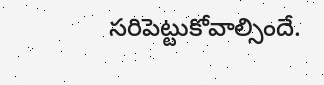సరిపెట్టుకోవాల్సిందే.